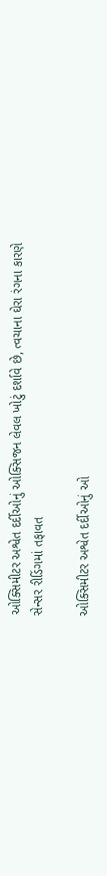ઓક્સિમીટર અશ્વેત દર્દીઓનું ઓક્સિજન લેવલ ખોટું દર્શાવે છે, ત્વચાના ઘેરા રંગના કારણે સેન્સર રીડિંગમાં તફાવત

ઓક્સિમીટર અશ્વેત દર્દીઓનું ઓ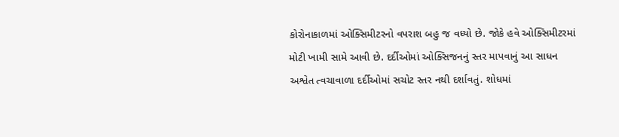કોરોનાકાળમાં ઓક્સિમીટરનો વપરાશ બહુ જ વધ્યો છે. જોકે હવે ઓક્સિમીટરમાં મોટી ખામી સામે આવી છે. દર્દીઓમાં ઓક્સિજનનું સ્તર માપવાનું આ સાધન અશ્વેત ત્વચાવાળા દર્દીઓમાં સચોટ સ્તર નથી દર્શાવતું. શોધમાં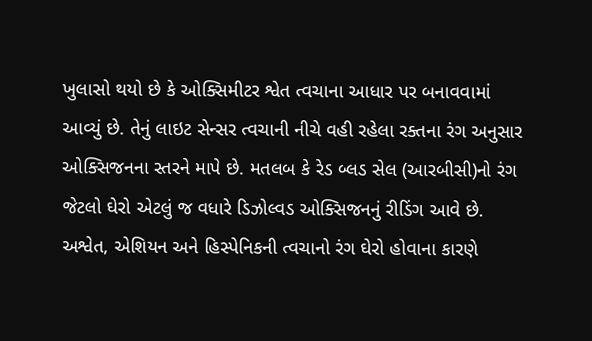ખુલાસો થયો છે કે ઓક્સિમીટર શ્વેત ત્વચાના આધાર પર બનાવવામાં આવ્યું છે. તેનું લાઇટ સેન્સર ત્વચાની નીચે વહી રહેલા રક્તના રંગ અનુસાર ઓક્સિજનના સ્તરને માપે છે. મતલબ કે રેડ બ્લડ સેલ (આરબીસી)નો રંગ જેટલો ઘેરો એટલું જ વધારે ડિઝોલ્વડ ઓક્સિજનનું રીડિંગ આવે છે. અશ્વેત, એશિયન અને હિસ્પેનિકની ત્વચાનો રંગ ઘેરો હોવાના કારણે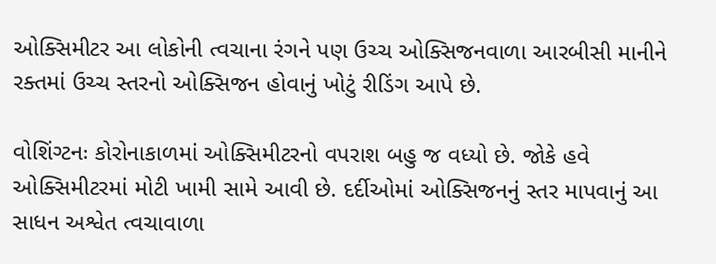ઓક્સિમીટર આ લોકોની ત્વચાના રંગને પણ ઉચ્ચ ઓક્સિજનવાળા આરબીસી માનીને રક્તમાં ઉચ્ચ સ્તરનો ઓક્સિજન હોવાનું ખોટું રીડિંગ આપે છે.

વોશિંગ્ટનઃ કોરોનાકાળમાં ઓક્સિમીટરનો વપરાશ બહુ જ વધ્યો છે. જોકે હવે ઓક્સિમીટરમાં મોટી ખામી સામે આવી છે. દર્દીઓમાં ઓક્સિજનનું સ્તર માપવાનું આ સાધન અશ્વેત ત્વચાવાળા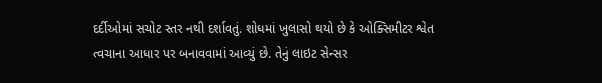દર્દીઓમાં સચોટ સ્તર નથી દર્શાવતું. શોધમાં ખુલાસો થયો છે કે ઓક્સિમીટર શ્વેત ત્વચાના આધાર પર બનાવવામાં આવ્યું છે. તેનું લાઇટ સેન્સર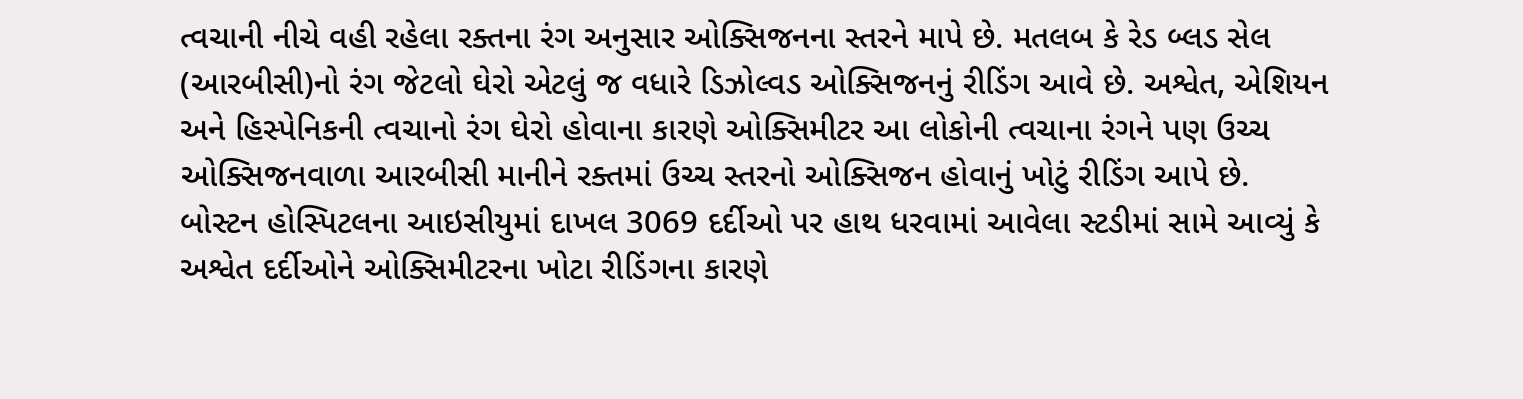ત્વચાની નીચે વહી રહેલા રક્તના રંગ અનુસાર ઓક્સિજનના સ્તરને માપે છે. મતલબ કે રેડ બ્લડ સેલ (આરબીસી)નો રંગ જેટલો ઘેરો એટલું જ વધારે ડિઝોલ્વડ ઓક્સિજનનું રીડિંગ આવે છે. અશ્વેત, એશિયન અને હિસ્પેનિકની ત્વચાનો રંગ ઘેરો હોવાના કારણે ઓક્સિમીટર આ લોકોની ત્વચાના રંગને પણ ઉચ્ચ ઓક્સિજનવાળા આરબીસી માનીને રક્તમાં ઉચ્ચ સ્તરનો ઓક્સિજન હોવાનું ખોટું રીડિંગ આપે છે.
બોસ્ટન હોસ્પિટલના આઇસીયુમાં દાખલ 3069 દર્દીઓ પર હાથ ધરવામાં આવેલા સ્ટડીમાં સામે આવ્યું કે અશ્વેત દર્દીઓને ઓક્સિમીટરના ખોટા રીડિંગના કારણે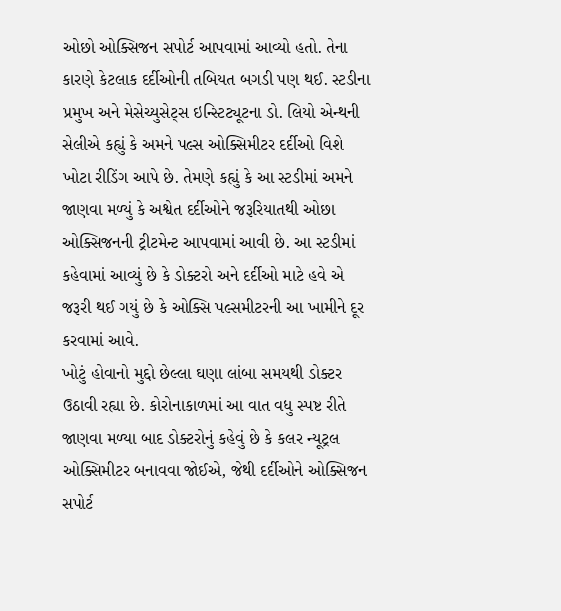ઓછો ઓક્સિજન સપોર્ટ આપવામાં આવ્યો હતો. તેના કારણે કેટલાક દર્દીઓની તબિયત બગડી પણ થઈ. સ્ટડીના પ્રમુખ અને મેસેચ્યુસેટ્સ ઇન્સ્ટિટ્યૂટના ડો. લિયો એન્થની સેલીએ કહ્યું કે અમને પલ્સ ઓક્સિમીટર દર્દીઓ વિશે ખોટા રીડિંગ આપે છે. તેમણે કહ્યું કે આ સ્ટડીમાં અમને જાણવા મળ્યું કે અશ્વેત દર્દીઓને જરૂરિયાતથી ઓછા ઓક્સિજનની ટ્રીટમેન્ટ આપવામાં આવી છે. આ સ્ટડીમાં કહેવામાં આવ્યું છે કે ડોક્ટરો અને દર્દીઓ માટે હવે એ જરૂરી થઈ ગયું છે કે ઓક્સિ પલ્સમીટરની આ ખામીને દૂર કરવામાં આવે.
ખોટું હોવાનો મુદ્દો છેલ્લા ઘણા લાંબા સમયથી ડોક્ટર ઉઠાવી રહ્યા છે. કોરોનાકાળમાં આ વાત વધુ સ્પષ્ટ રીતે જાણવા મળ્યા બાદ ડોક્ટરોનું કહેવું છે કે કલર ન્યૂટ્રલ ઓક્સિમીટર બનાવવા જોઈએ, જેથી દર્દીઓને ઓક્સિજન સપોર્ટ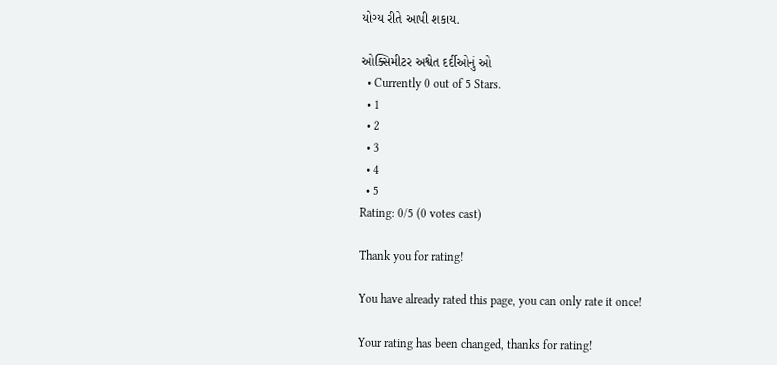યોગ્ય રીતે આપી શકાય.

ઓક્સિમીટર અશ્વેત દર્દીઓનું ઓ
  • Currently 0 out of 5 Stars.
  • 1
  • 2
  • 3
  • 4
  • 5
Rating: 0/5 (0 votes cast)

Thank you for rating!

You have already rated this page, you can only rate it once!

Your rating has been changed, thanks for rating!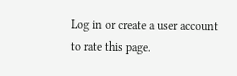Log in or create a user account to rate this page.